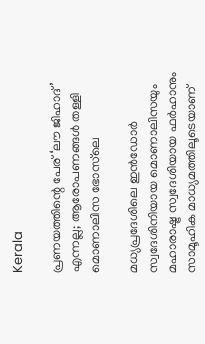Kerala

പ്രണയത്തിന്റെ പേര് ‘ലൗ ജിഹാദ്’ എന്നല്ല; ആരോപണങ്ങൾ തള്ളി മൊണാലിസ ഭോസ്‌ലെ

മധ്യപ്രദേശിലെ ഇൻഡോർ സ്വദേശിനിയായ മൊണാലിസയും മഹാരാഷ്ട്ര സ്വദേശിയായ ഫർഹാനും സാമൂഹിക മാധ്യമത്തിലൂടെയാണ്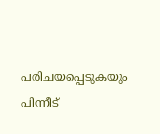പരിചയപ്പെടുകയും പിന്നീട്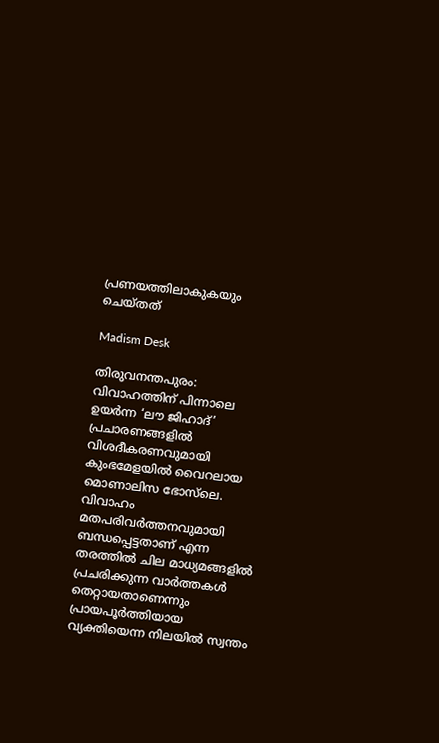പ്രണയത്തിലാകുകയും ചെയ്തത്

Madism Desk

തിരുവനന്തപുരം: വിവാഹത്തിന് പിന്നാലെ ഉയർന്ന ‘ലൗ ജിഹാദ്’ പ്രചാരണങ്ങളിൽ വിശദീകരണവുമായി കുംഭമേളയിൽ വൈറലായ മൊണാലിസ ഭോസ്‌ലെ. വിവാഹം മതപരിവർത്തനവുമായി ബന്ധപ്പെട്ടതാണ് എന്ന തരത്തിൽ ചില മാധ്യമങ്ങളിൽ പ്രചരിക്കുന്ന വാർത്തകൾ തെറ്റായതാണെന്നും പ്രായപൂർത്തിയായ വ്യക്തിയെന്ന നിലയിൽ സ്വന്തം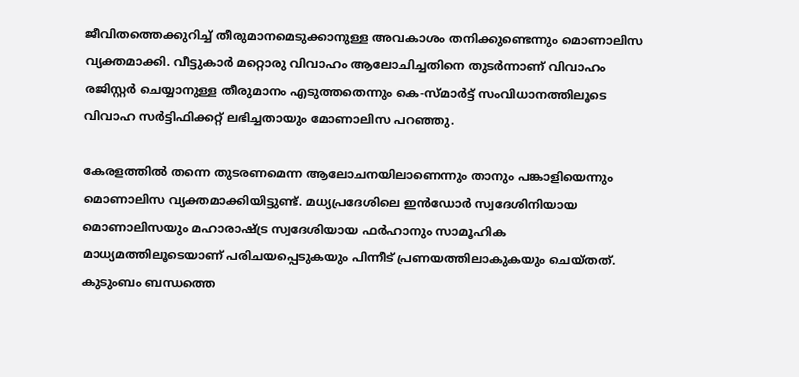ജീവിതത്തെക്കുറിച്ച് തീരുമാനമെടുക്കാനുള്ള അവകാശം തനിക്കുണ്ടെന്നും മൊണാലിസ വ്യക്തമാക്കി. വീട്ടുകാർ മറ്റൊരു വിവാഹം ആലോചിച്ചതിനെ തുടർന്നാണ് വിവാഹം രജിസ്റ്റർ ചെയ്യാനുള്ള തീരുമാനം എടുത്തതെന്നും കെ-സ്മാർട്ട് സംവിധാനത്തിലൂടെ വിവാഹ സർട്ടിഫിക്കറ്റ് ലഭിച്ചതായും മോണാലിസ പറഞ്ഞു.

കേരളത്തിൽ തന്നെ തുടരണമെന്ന ആലോചനയിലാണെന്നും താനും പങ്കാളിയെന്നും മൊണാലിസ വ്യക്തമാക്കിയിട്ടുണ്ട്. മധ്യപ്രദേശിലെ ഇൻഡോർ സ്വദേശിനിയായ മൊണാലിസയും മഹാരാഷ്ട്ര സ്വദേശിയായ ഫർഹാനും സാമൂഹിക മാധ്യമത്തിലൂടെയാണ് പരിചയപ്പെടുകയും പിന്നീട് പ്രണയത്തിലാകുകയും ചെയ്തത്. കുടുംബം ബന്ധത്തെ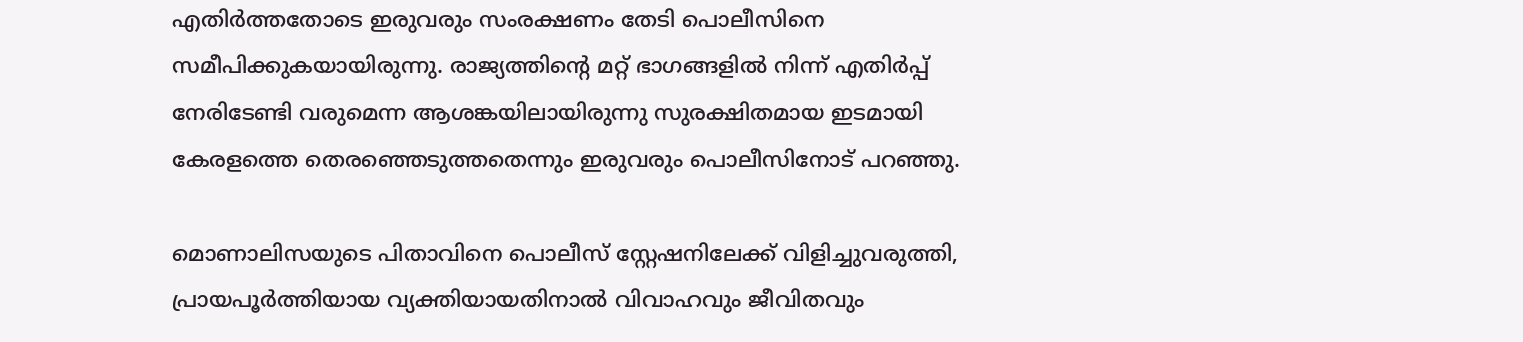എതിർത്തതോടെ ഇരുവരും സംരക്ഷണം തേടി പൊലീസിനെ സമീപിക്കുകയായിരുന്നു. രാജ്യത്തിന്റെ മറ്റ് ഭാഗങ്ങളിൽ നിന്ന് എതിർപ്പ് നേരിടേണ്ടി വരുമെന്ന ആശങ്കയിലായിരുന്നു സുരക്ഷിതമായ ഇടമായി കേരളത്തെ തെരഞ്ഞെടുത്തതെന്നും ഇരുവരും പൊലീസിനോട് പറഞ്ഞു.

മൊണാലിസയുടെ പിതാവിനെ പൊലീസ് സ്റ്റേഷനിലേക്ക് വിളിച്ചുവരുത്തി, പ്രായപൂർത്തിയായ വ്യക്തിയായതിനാൽ വിവാഹവും ജീവിതവും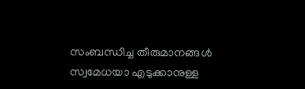സംബന്ധിച്ച തീരുമാനങ്ങൾ സ്വമേധയാ എടുക്കാനുള്ള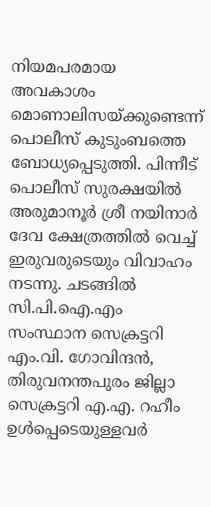നിയമപരമായ അവകാശം മൊണാലിസയ്ക്കുണ്ടെന്ന് പൊലീസ് കുടുംബത്തെ ബോധ്യപ്പെടുത്തി. പിന്നീട് പൊലീസ് സുരക്ഷയിൽ അരുമാനൂർ ശ്രീ നയിനാർ ദേവ ക്ഷേത്രത്തിൽ വെച്ച് ഇരുവരുടെയും വിവാഹം നടന്നു. ചടങ്ങിൽ സി.പി.ഐ.എം സംസ്ഥാന സെക്രട്ടറി എം.വി. ഗോവിന്ദൻ, തിരുവനന്തപുരം ജില്ലാ സെക്രട്ടറി എ.എ. റഹീം ഉൾപ്പെടെയുള്ളവർ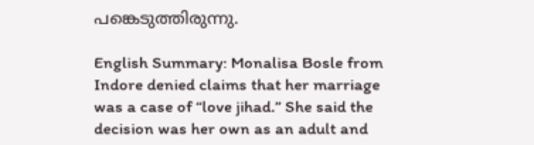പങ്കെടുത്തിരുന്നു.

English Summary: Monalisa Bosle from Indore denied claims that her marriage was a case of “love jihad.” She said the decision was her own as an adult and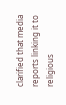clarified that media reports linking it to religious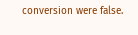conversion were false.